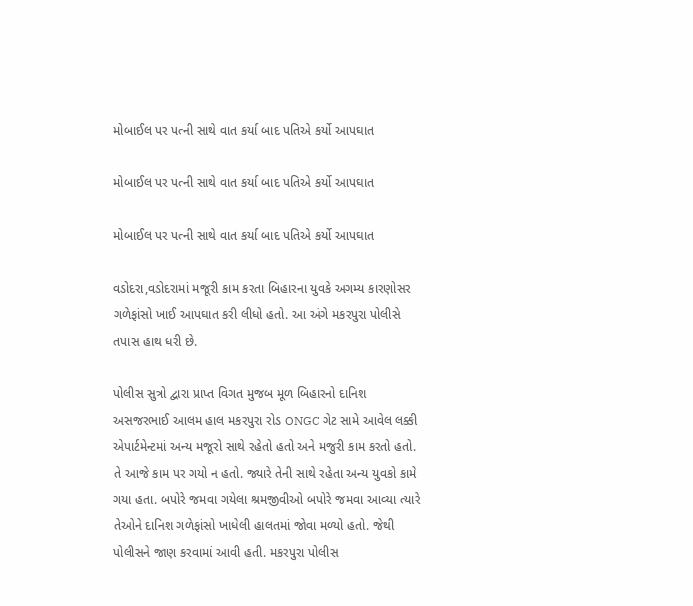મોબાઈલ પર પત્ની સાથે વાત કર્યા બાદ પતિએ કર્યો આપઘાત

મોબાઈલ પર પત્ની સાથે વાત કર્યા બાદ પતિએ કર્યો આપઘાત

મોબાઈલ પર પત્ની સાથે વાત કર્યા બાદ પતિએ કર્યો આપઘાત

વડોદરા,વડોદરામાં મજૂરી કામ કરતા બિહારના યુવકે અગમ્ય કારણોસર ગળેફાંસો ખાઈ આપઘાત કરી લીધો હતો. આ અંગે મકરપુરા પોલીસે તપાસ હાથ ધરી છે.

પોલીસ સુત્રો દ્વારા પ્રાપ્ત વિગત મુજબ મૂળ બિહારનો દાનિશ અસજરભાઈ આલમ હાલ મકરપુરા રોડ ONGC ગેટ સામે આવેલ લક્કી એપાર્ટમેન્ટમાં અન્ય મજૂરો સાથે રહેતો હતો અને મજુરી કામ કરતો હતો. તે આજે કામ પર ગયો ન હતો. જ્યારે તેની સાથે રહેતા અન્ય યુવકો કામે ગયા હતા. બપોરે જમવા ગયેલા શ્રમજીવીઓ બપોરે જમવા આવ્યા ત્યારે તેઓને દાનિશ ગળેફાંસો ખાધેલી હાલતમાં જોવા મળ્યો હતો. જેથી પોલીસને જાણ કરવામાં આવી હતી. મકરપુરા પોલીસ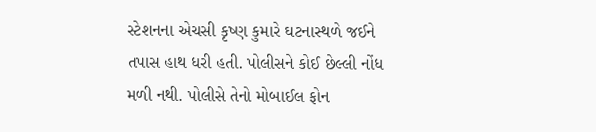સ્ટેશનના એચસી કૃષ્ણ કુમારે ઘટનાસ્થળે જઈને તપાસ હાથ ધરી હતી. પોલીસને કોઈ છેલ્લી નોંધ મળી નથી. પોલીસે તેનો મોબાઈલ ફોન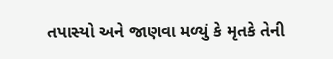તપાસ્યો અને જાણવા મળ્યું કે મૃતકે તેની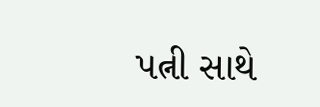પત્ની સાથે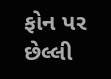ફોન પર છેલ્લી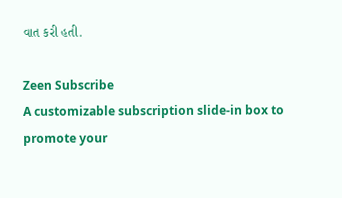વાત કરી હતી.

Zeen Subscribe
A customizable subscription slide-in box to promote your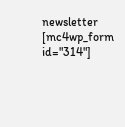newsletter
[mc4wp_form id="314"]